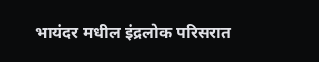भायंदर मधील इंद्रलोक परिसरात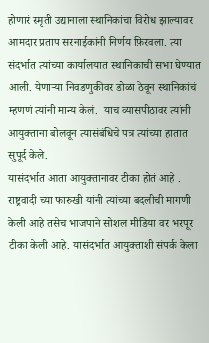होणारं स्मृती उद्यानाला स्थानिकांचा विरोध झाल्यावर आमदार प्रताप सरनाईकांनी निर्णय फ़िरवला. त्या संदर्भात त्यांच्या कार्यालयात स्थानिकाची सभा घेण्यात आली. येणाऱ्या निवडणुकीवर डोळा ठेवून स्थानिकांचं म्हणणं त्यांनी मान्य केलं.  याच व्यासपीठावर त्यांनी आयुक्ताना बोलवून त्यासंबंधिचे पत्र त्यांच्या हातात सुपूर्द केले.
यासंदर्भात आता आयुक्तानावर टीका होतं आहे . राष्ट्रवादी च्या फारुखी यांनी त्यांच्या बदलीची मागणी केली आहे तसेच भाजपाने सोशल मीडिया वर भरपूर टीका केली आहे. यासंदर्भात आयुक्ताशी संपर्क केला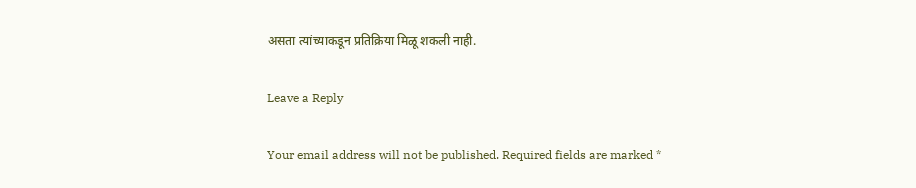असता त्यांच्याकडून प्रतिक्रिया मिळू शकली नाही.

Leave a Reply

Your email address will not be published. Required fields are marked *